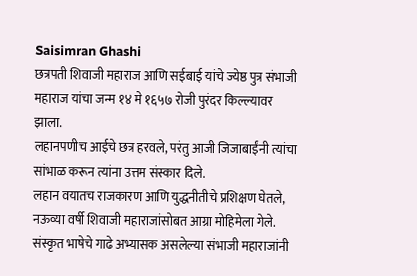Saisimran Ghashi
छत्रपती शिवाजी महाराज आणि सईबाई यांचे ज्येष्ठ पुत्र संभाजी महाराज यांचा जन्म १४ मे १६५७ रोजी पुरंदर किल्ल्यावर झाला.
लहानपणीच आईचे छत्र हरवले, परंतु आजी जिजाबाईंनी त्यांचा सांभाळ करून त्यांना उत्तम संस्कार दिले.
लहान वयातच राजकारण आणि युद्धनीतीचे प्रशिक्षण घेतले, नऊव्या वर्षी शिवाजी महाराजांसोबत आग्रा मोहिमेला गेले.
संस्कृत भाषेचे गाढे अभ्यासक असलेल्या संभाजी महाराजांनी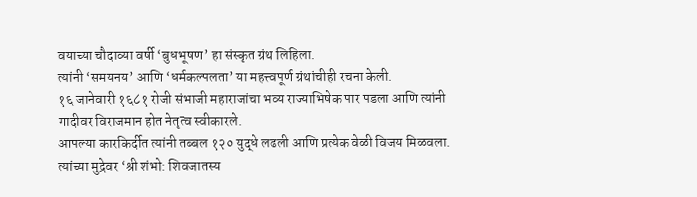वयाच्या चौदाव्या वर्षी ‘बुधभूषण’ हा संस्कृत ग्रंथ लिहिला.
त्यांनी ‘समयनय’ आणि ‘धर्मकल्पलता’ या महत्त्वपूर्ण ग्रंथांचीही रचना केली.
१६ जानेवारी १६८१ रोजी संभाजी महाराजांचा भव्य राज्याभिषेक पार पडला आणि त्यांनी गादीवर विराजमान होत नेतृत्व स्वीकारले.
आपल्या कारकिर्दीत त्यांनी तब्बल १२० युद्धे लढली आणि प्रत्येक वेळी विजय मिळवला.
त्यांच्या मुद्रेवर ‘श्री शंभो: शिवजातस्य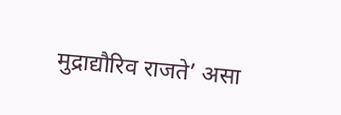मुद्राद्यौरिव राजते’ असा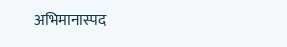अभिमानास्पद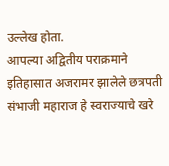उल्लेख होता.
आपल्या अद्वितीय पराक्रमाने इतिहासात अजरामर झालेले छत्रपती संभाजी महाराज हे स्वराज्याचे खरे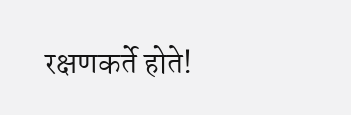रक्षणकर्ते होते!